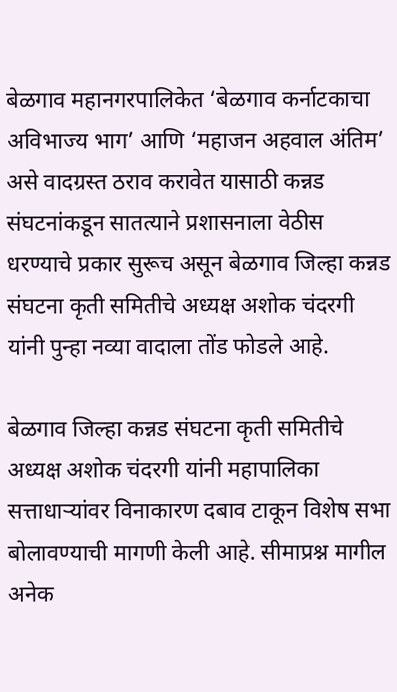बेळगाव महानगरपालिकेत ‘बेळगाव कर्नाटकाचा अविभाज्य भाग’ आणि ‘महाजन अहवाल अंतिम’ असे वादग्रस्त ठराव करावेत यासाठी कन्नड संघटनांकडून सातत्याने प्रशासनाला वेठीस धरण्याचे प्रकार सुरूच असून बेळगाव जिल्हा कन्नड संघटना कृती समितीचे अध्यक्ष अशोक चंदरगी यांनी पुन्हा नव्या वादाला तोंड फोडले आहे.

बेळगाव जिल्हा कन्नड संघटना कृती समितीचे अध्यक्ष अशोक चंदरगी यांनी महापालिका सत्ताधाऱ्यांवर विनाकारण दबाव टाकून विशेष सभा बोलावण्याची मागणी केली आहे. सीमाप्रश्न मागील अनेक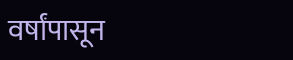वर्षांपासून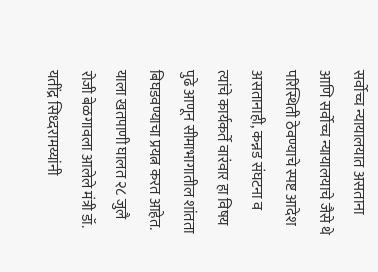सर्वोच्च न्यायालयात असताना आणि सर्वोच्च न्यायालयाचे जैसे थे परिस्थिती ठेवण्याचे स्पष्ट आदेश असतानाही, कन्नड संघटना व त्यांचे कार्यकर्ते वारंवार हा विषय पुढे आणून सीमाभागातील शांतता बिघडवण्याचा प्रयत्न करत आहेत. याला खतपाणी घालत २८ जुलै रोजी बेळगावला आलेले मंत्री डॉ. यतींद्र सिध्दरामय्यांनी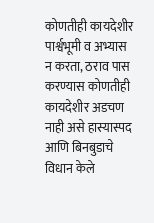कोणतीही कायदेशीर पार्श्वभूमी व अभ्यास न करता, ठराव पास करण्यास कोणतीही कायदेशीर अडचण नाही असे हास्यास्पद आणि बिनबुडाचे विधान केले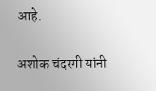आहे.

अशोक चंदरगी यांनी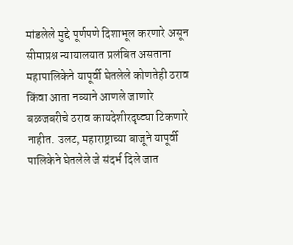मांडलेले मुद्दे पूर्णपणे दिशाभूल करणारे असून सीमाप्रश्न न्यायालयात प्रलंबित असताना महापालिकेने यापूर्वी घेतलेले कोणतेही ठराव किंवा आता नव्याने आणले जाणारे बळजबरीचे ठराव कायदेशीरदृष्ट्या टिकणारे नाहीत. उलट, महाराष्ट्राच्या बाजूने यापूर्वी पालिकेने घेतलेले जे संदर्भ दिले जात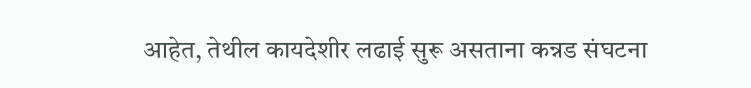आहेत, तेथील कायदेशीर लढाई सुरू असताना कन्नड संघटना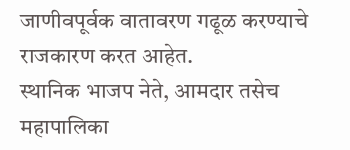जाणीवपूर्वक वातावरण गढूळ करण्याचे राजकारण करत आहेत.
स्थानिक भाजप नेते, आमदार तसेच महापालिका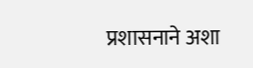प्रशासनाने अशा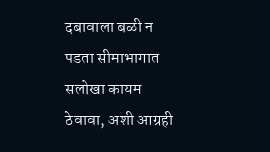दबावाला बळी न पडता सीमाभागात सलोखा कायम ठेवावा, अशी आग्रही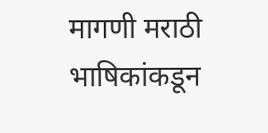मागणी मराठी भाषिकांकडून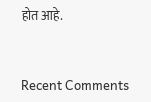होत आहे.


Recent Comments